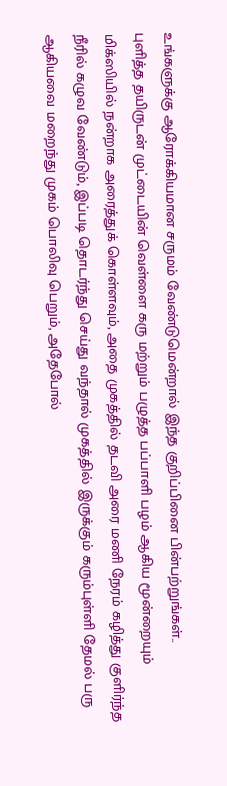உங்களுக்கு ஆரோக்கியமான சருமம் வேண்டுமென்றால் இந்த குறிப்பினை பின்பற்றுங்கள்..
புளித்த தயிருடன் முட்டையின் வெள்ளை கரு மற்றும் பழுத்த பப்பாளி பழம் ஆகிய மூன்றையும் மிக்ஸியில் நன்றாக அரைத்துக் கொள்ளவும், அதை முகத்தில் தடவி அரை மணி நேரம் கழித்து குளிர்ந்த நீரில் கழுவ வேண்டும், இப்படி தொடர்ந்து செய்து வந்தால் முகத்தில் இருக்கும் கரும்புள்ளி தேமல் பரு ஆகியவை மறைந்து முகம் பொலிவு பெறும், அதேபோல்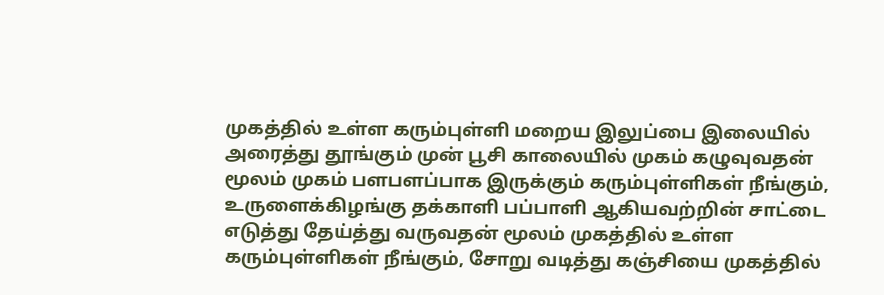முகத்தில் உள்ள கரும்புள்ளி மறைய இலுப்பை இலையில் அரைத்து தூங்கும் முன் பூசி காலையில் முகம் கழுவுவதன் மூலம் முகம் பளபளப்பாக இருக்கும் கரும்புள்ளிகள் நீங்கும், உருளைக்கிழங்கு தக்காளி பப்பாளி ஆகியவற்றின் சாட்டை எடுத்து தேய்த்து வருவதன் மூலம் முகத்தில் உள்ள கரும்புள்ளிகள் நீங்கும், சோறு வடித்து கஞ்சியை முகத்தில்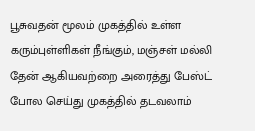பூசுவதன் மூலம் முகத்தில் உள்ள கரும்புள்ளிகள் நீங்கும், மஞ்சள் மல்லி தேன் ஆகியவற்றை அரைத்து பேஸ்ட் போல செய்து முகத்தில் தடவலாம்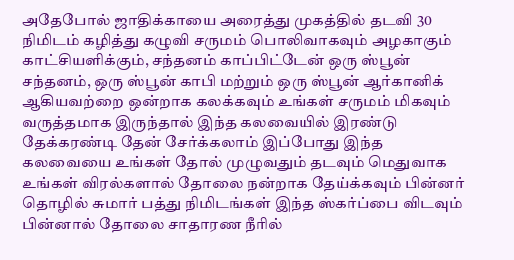அதேபோல் ஜாதிக்காயை அரைத்து முகத்தில் தடவி 30 நிமிடம் கழித்து கழுவி சருமம் பொலிவாகவும் அழகாகும் காட்சியளிக்கும், சந்தனம் காப்பிட்டேன் ஒரு ஸ்பூன் சந்தனம், ஒரு ஸ்பூன் காபி மற்றும் ஒரு ஸ்பூன் ஆர்கானிக் ஆகியவற்றை ஒன்றாக கலக்கவும் உங்கள் சருமம் மிகவும் வருத்தமாக இருந்தால் இந்த கலவையில் இரண்டு தேக்கரண்டி தேன் சேர்க்கலாம் இப்போது இந்த கலவையை உங்கள் தோல் முழுவதும் தடவும் மெதுவாக உங்கள் விரல்களால் தோலை நன்றாக தேய்க்கவும் பின்னர் தொழில் சுமார் பத்து நிமிடங்கள் இந்த ஸ்கர்ப்பை விடவும் பின்னால் தோலை சாதாரண நீரில்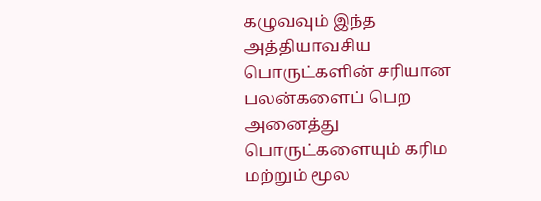கழுவவும் இந்த அத்தியாவசிய பொருட்களின் சரியான பலன்களைப் பெற அனைத்து பொருட்களையும் கரிம மற்றும் மூல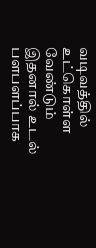வடிவத்தில் உட்கொள்ள வேண்டும் இதனால் உடல் பளபளப்பாக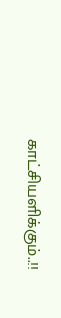காட்சியளிக்கும்..!!